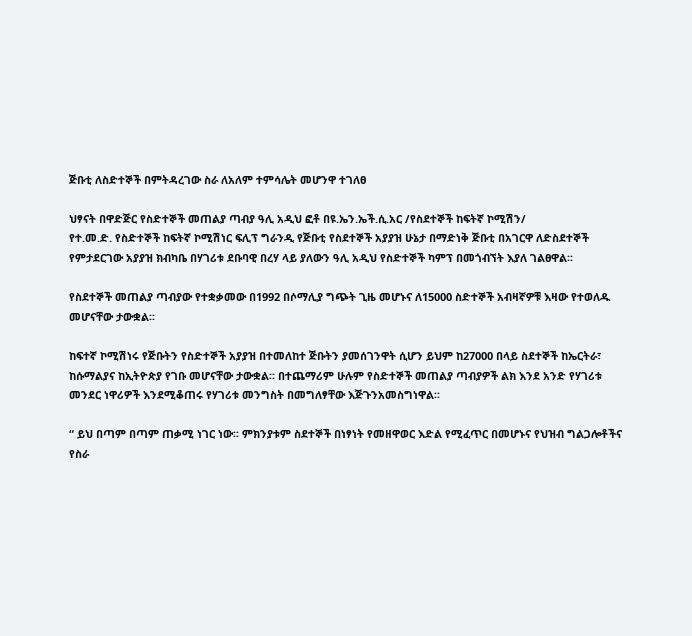ጅቡቲ ለስድተኞች በምትዳረገው ስራ ለአለም ተምሳሌት መሆንዋ ተገለፀ

ህፃናት በዋድጅር የስድተኞች መጠልያ ጣብያ ዓሊ አዲህ ፎቶ በዩ.ኤን.ኤች.ሲ.አር /የስደተኞች ከፍትኛ ኮሚሽን/
የተ.መ.ድ. የስድተኞች ከፍትኛ ኮሚሽነር ፍሊፕ ግራንዲ የጅቡቲ የስደተኞች አያያዝ ሁኔታ በማድነቅ ጅቡቲ በአገርዋ ለድስደተኞች የምታደርገው አያያዝ ክብካቤ በሃገሪቱ ደቡባዊ በረሃ ላይ ያለውን ዓሊ አዲህ የስድተኞች ካምፕ በመጎብኘት እያለ ገልፀዋል፡፡

የስደተኞች መጠልያ ጣብያው የተቋቃመው በ1992 በሶማሊያ ግጭት ጊዜ መሆኑና ለ15000 ስድተኞች አብዛኛዎቹ እዛው የተወለዱ መሆናቸው ታውቋል፡፡

ከፍተኛ ኮሚሽነሩ የጅቡትን የስድተኞች አያያዝ በተመለከተ ጅቡትን ያመሰገንዋት ሲሆን ይህም ከ27000 በላይ ስደተኞች ከኤርትራ፣ ከሱማልያና ከኢትዮጵያ የገቡ መሆናቸው ታውቋል፡፡ በተጨማሪም ሁሉም የስድተኞች መጠልያ ጣብያዎች ልክ እንደ አንድ የሃገሪቱ መንደር ነዋሪዎች እንደሚቆጠሩ የሃገሪቱ መንግስት በመግለፃቸው እጅጉንአመስግነዋል፡፡

“ ይህ በጣም በጣም ጠቃሚ ነገር ነው፡፡ ምክንያቱም ስደተኞች በነፃነት የመዘዋወር እድል የሚፈጥር በመሆኑና የህዝብ ግልጋሎቶችና የስራ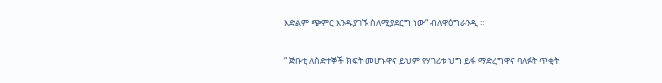እድልም ጭምር እንዱያገኙ ስለሚያደርግ ነው“ ብለዋዕግራንዲ ፡፡

“ ጅቡቲ ለስድተኞች ክፍት መሆኑዋና ይህም የሃገሪቱ ህግ ይፋ ማድረግዋና ባለፉት ጥቂት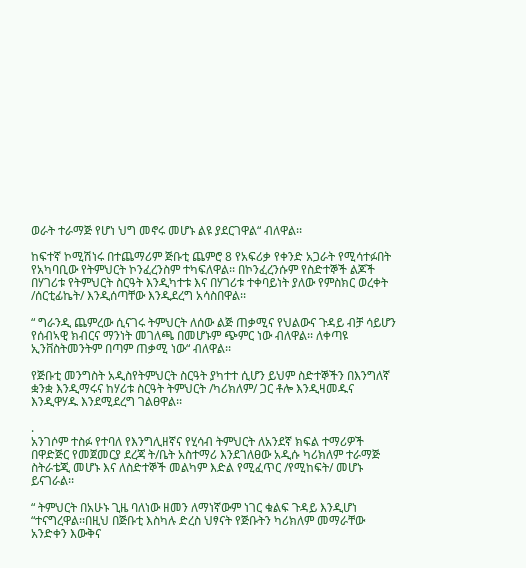ወራት ተራማጅ የሆነ ህግ መኖሩ መሆኑ ልዩ ያደርገዋል“ ብለዋል፡፡

ከፍተኛ ኮሚሽነሩ በተጨማሪም ጅቡቲ ጨምሮ 8 የአፍሪቃ የቀንድ አጋራት የሚሳተፉበት የአካባቢው የትምህርት ኮንፈረንስም ተካፍለዋል፡፡ በኮንፈረንሱም የስድተኞች ልጆች በሃገሪቱ የትምህርት ስርዓት እንዲካተቱ እና በሃገሪቱ ተቀባይነት ያለው የምስክር ወረቀት /ሰርቲፊኬት/ እንዲሰጣቸው እንዲደረግ አሳስበዋል፡፡

“ ግራንዲ ጨምረው ሲናገሩ ትምህርት ለሰው ልጅ ጠቃሚና የህልውና ጉዳይ ብቻ ሳይሆን የሰብኣዊ ክብርና ማንነት መገለጫ በመሆኑም ጭምር ነው ብለዋል፡፡ ለቀጣዩ ኢንቨስትመንትም በጣም ጠቃሚ ነው“ ብለዋል፡፡

የጅቡቲ መንግስት አዲስየትምህርት ስርዓት ያካተተ ሲሆን ይህም ስድተኞችን በእንግለኛ ቋንቋ እንዲማሩና ከሃሪቱ ስርዓት ትምህርት /ካሪክለም/ ጋር ቶሎ እንዲዛመዱና እንዲዋሃዱ እንደሚደረግ ገልፀዋል፡፡

.
አንገሶም ተስፉ የተባለ የእንግሊዘኛና የሂሳብ ትምህርት ለአንደኛ ክፍል ተማሪዎች በዋድጅር የመጀመርያ ደረጃ ት/ቤት አስተማሪ እንደገለፀው አዲሱ ካሪክለም ተራማጅ ስትራቴጂ መሆኑ እና ለስድተኞች መልካም እድል የሚፈጥር /የሚከፍት/ መሆኑ ይናገራል፡፡

“ ትምህርት በአሁኑ ጊዜ ባለነው ዘመን ለማነኛውም ነገር ቁልፍ ጉዳይ እንዲሆነ “ተናግረዋል፡፡በዚህ በጅቡቲ እስካሉ ድረስ ህፃናት የጅቡትን ካሪክለም መማራቸው አንድቀን እውቅና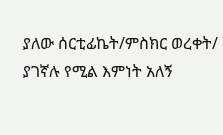ያለው ሰርቲፊኬት/ምስክር ወረቀት/ ያገኛሉ የሚል እምነት አለኝ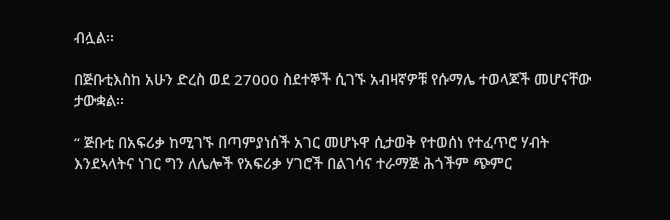ብሏል፡፡

በጅቡቲእስከ አሁን ድረስ ወደ 27000 ስደተኞች ሲገኙ አብዛኛዎቹ የሱማሌ ተወላጆች መሆናቸው ታውቋል፡፡

“ ጅቡቲ በአፍሪቃ ከሚገኙ በጣምያነሰች አገር መሆኑዋ ሲታወቅ የተወሰነ የተፈጥሮ ሃብት እንደኣላትና ነገር ግን ለሌሎች የአፍሪቃ ሃገሮች በልገሳና ተራማጅ ሕጎችም ጭምር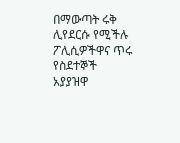በማውጣት ሩቅ ሊየደርሱ የሚችሉ ፖሊሲዎችዋና ጥሩ የስደተኞች አያያዝዋ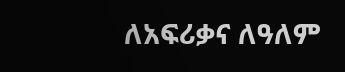ለአፍሪቃና ለዓለም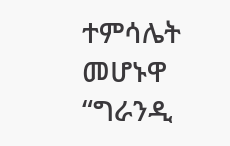ተምሳሌት መሆኑዋ “ግራንዲ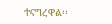ተናግረዋል፡፡